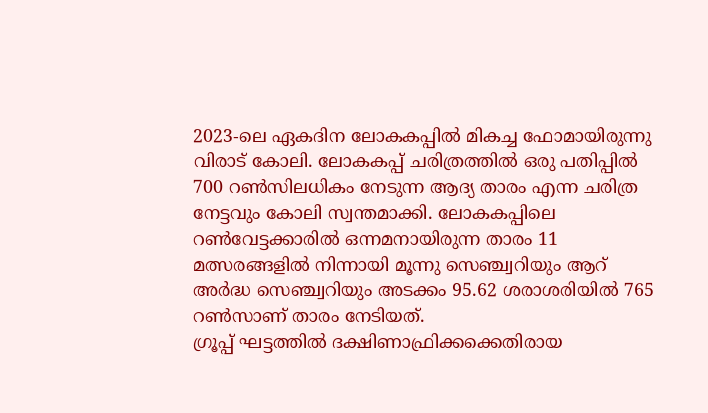2023-ലെ ഏകദിന ലോകകപ്പിൽ മികച്ച ഫോമായിരുന്നു വിരാട് കോലി. ലോകകപ്പ് ചരിത്രത്തിൽ ഒരു പതിപ്പിൽ 700 റൺസിലധികം നേടുന്ന ആദ്യ താരം എന്ന ചരിത്ര നേട്ടവും കോലി സ്വന്തമാക്കി. ലോകകപ്പിലെ റൺവേട്ടക്കാരിൽ ഒന്നമനായിരുന്ന താരം 11 മത്സരങ്ങളിൽ നിന്നായി മൂന്നു സെഞ്ച്വറിയും ആറ് അർദ്ധ സെഞ്ച്വറിയും അടക്കം 95.62 ശരാശരിയിൽ 765 റൺസാണ് താരം നേടിയത്.
ഗ്രൂപ്പ് ഘട്ടത്തിൽ ദക്ഷിണാഫ്രിക്കക്കെതിരായ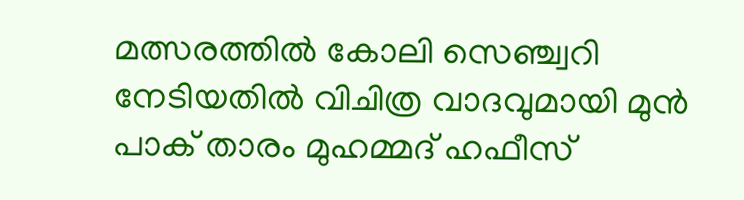മത്സരത്തിൽ കോലി സെഞ്ച്വറി നേടിയതിൽ വിചിത്ര വാദവുമായി മുൻ പാക് താരം മുഹമ്മദ് ഹഫീസ്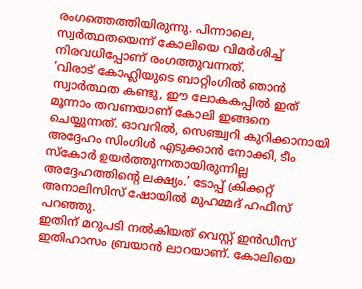രംഗത്തെത്തിയിരുന്നു. പിന്നാലെ, സ്വർത്ഥതയെന്ന് കോലിയെ വിമർശിച്ച് നിരവധിപ്പോണ് രംഗത്തുവന്നത്.
‘വിരാട് കോഹ്ലിയുടെ ബാറ്റിംഗിൽ ഞാൻ സ്വാർത്ഥത കണ്ടു, ഈ ലോകകപ്പിൽ ഇത് മൂന്നാം തവണയാണ് കോലി ഇങ്ങനെ ചെയ്യുന്നത്. ഓവറിൽ, സെഞ്ച്വറി കുറിക്കാനായി അദ്ദേഹം സിംഗിൾ എടുക്കാൻ നോക്കി, ടീം സ്കോർ ഉയർത്തുന്നതായിരുന്നില്ല അദ്ദേഹത്തിന്റെ ലക്ഷ്യം.’ ടോപ്പ് ക്രിക്കറ്റ് അനാലിസിസ് ഷോയിൽ മുഹമ്മദ് ഹഫീസ് പറഞ്ഞു.
ഇതിന് മറുപടി നൽകിയത് വെസ്റ്റ് ഇൻഡീസ് ഇതിഹാസം ബ്രയാൻ ലാറയാണ്. കോലിയെ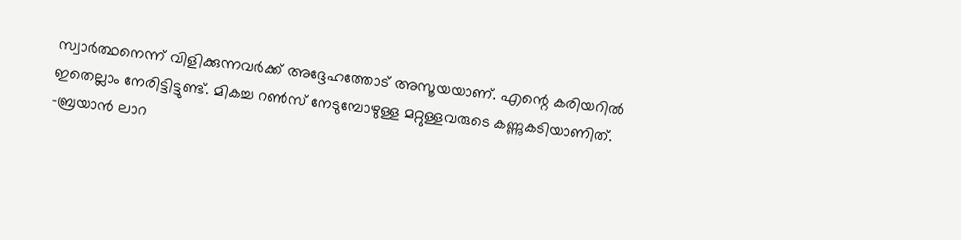സ്വാർത്ഥനെന്ന് വിളിക്കുന്നവർക്ക് അദ്ദേഹത്തോട് അസൂയയാണ്. എന്റെ കരിയറിൽ ഇതെല്ലാം നേരിട്ടിട്ടുണ്ട്. മികച്ച റൺസ് നേടുമ്പോഴുള്ള മറ്റുള്ളവരുടെ കണ്ണുകടിയാണിത്. -ബ്രയാൻ ലാറ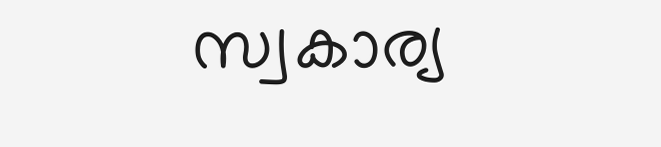സ്വകാര്യ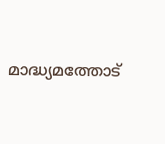മാദ്ധ്യമത്തോട്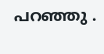പറഞ്ഞു .